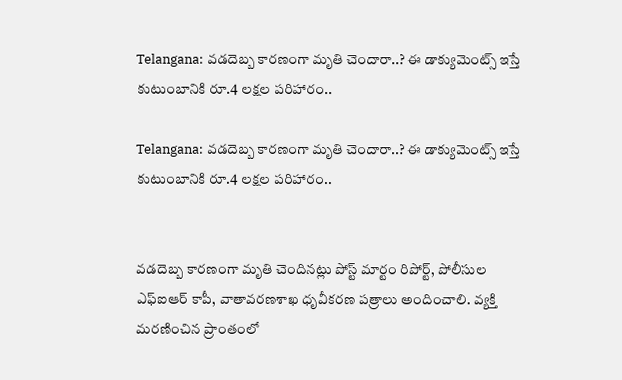Telangana: వడదెబ్బ కారణంగా మృతి చెందారా..? ఈ డాక్యుమెంట్స్ ఇస్తే కుటుంబానికి రూ.4 లక్షల పరిహారం..

Telangana: వడదెబ్బ కారణంగా మృతి చెందారా..? ఈ డాక్యుమెంట్స్ ఇస్తే కుటుంబానికి రూ.4 లక్షల పరిహారం..


వడదెబ్బ కారణంగా మృతి చెందినట్లు పోస్ట్ మార్టం రిపోర్ట్, పోలీసుల ఎఫ్‌ఐఆర్ కాపీ, వాతావరణశాఖ ధృవీకరణ పత్రాలు అందించాలి. వ్యక్తి మరణించిన ప్రాంతంలో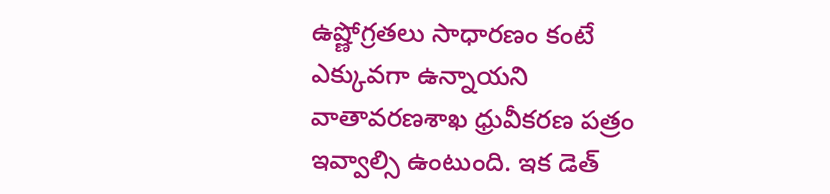ఉష్ణోగ్రతలు సాధారణం కంటే ఎక్కువగా ఉన్నాయని వాతావరణశాఖ ధ్రువీకరణ పత్రం ఇవ్వాల్సి ఉంటుంది. ఇక డెత్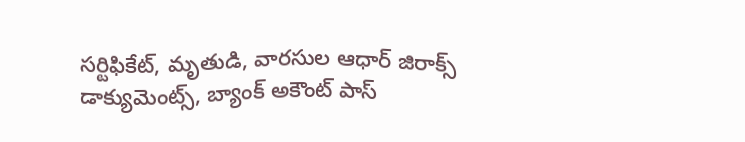సర్టిఫికేట్, మృతుడి, వారసుల ఆధార్ జిరాక్స్ డాక్యుమెంట్స్, బ్యాంక్ అకౌంట్ పాస్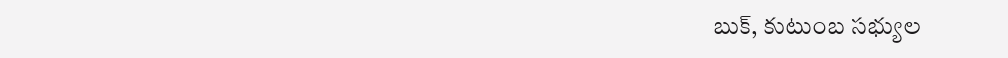బుక్, కుటుంబ సభ్యుల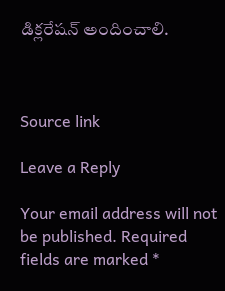డిక్లరేషన్ అందించాలి.



Source link

Leave a Reply

Your email address will not be published. Required fields are marked *